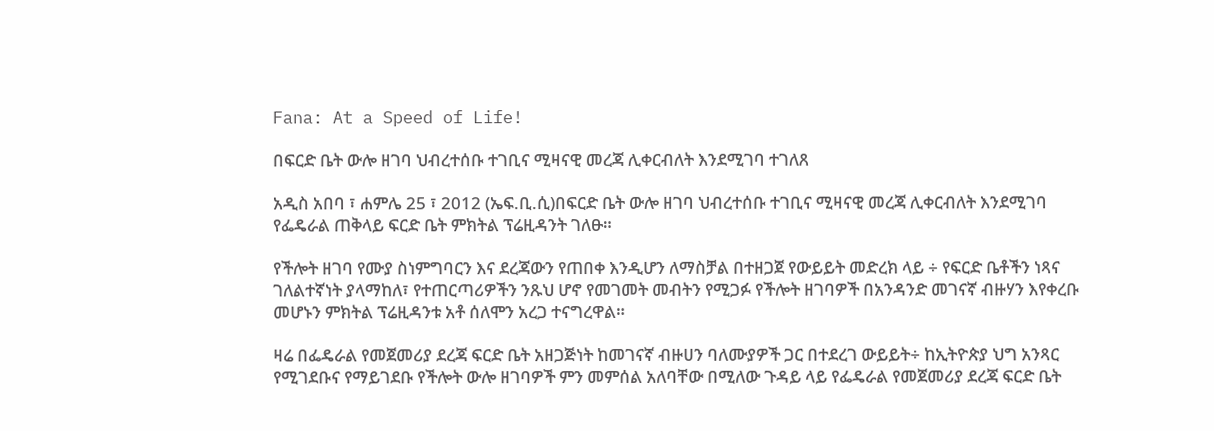Fana: At a Speed of Life!

በፍርድ ቤት ውሎ ዘገባ ህብረተሰቡ ተገቢና ሚዛናዊ መረጃ ሊቀርብለት እንደሚገባ ተገለጸ

አዲስ አበባ ፣ ሐምሌ 25 ፣ 2012 (ኤፍ.ቢ.ሲ)በፍርድ ቤት ውሎ ዘገባ ህብረተሰቡ ተገቢና ሚዛናዊ መረጃ ሊቀርብለት እንደሚገባ የፌዴራል ጠቅላይ ፍርድ ቤት ምክትል ፕሬዚዳንት ገለፁ።

የችሎት ዘገባ የሙያ ስነምግባርን እና ደረጃውን የጠበቀ እንዲሆን ለማስቻል በተዘጋጀ የውይይት መድረክ ላይ ÷ የፍርድ ቤቶችን ነጻና ገለልተኛነት ያላማከለ፣ የተጠርጣሪዎችን ንጹህ ሆኖ የመገመት መብትን የሚጋፉ የችሎት ዘገባዎች በአንዳንድ መገናኛ ብዙሃን እየቀረቡ መሆኑን ምክትል ፕሬዚዳንቱ አቶ ሰለሞን አረጋ ተናግረዋል።

ዛሬ በፌዴራል የመጀመሪያ ደረጃ ፍርድ ቤት አዘጋጅነት ከመገናኛ ብዙሀን ባለሙያዎች ጋር በተደረገ ውይይት÷ ከኢትዮጵያ ህግ አንጻር የሚገደቡና የማይገደቡ የችሎት ውሎ ዘገባዎች ምን መምሰል አለባቸው በሚለው ጉዳይ ላይ የፌዴራል የመጀመሪያ ደረጃ ፍርድ ቤት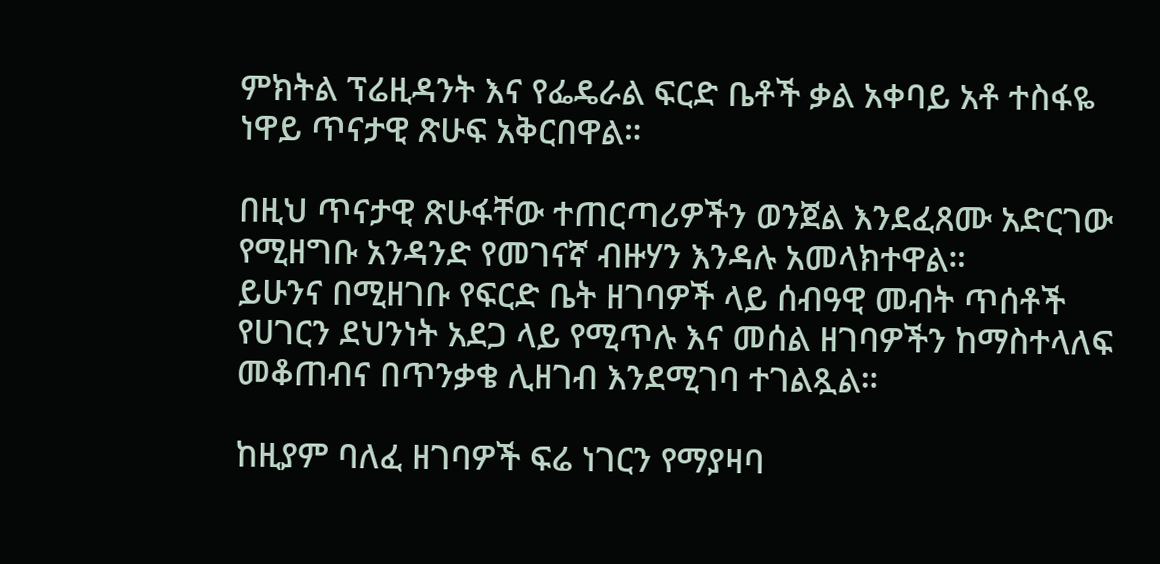ምክትል ፕሬዚዳንት እና የፌዴራል ፍርድ ቤቶች ቃል አቀባይ አቶ ተስፋዬ ነዋይ ጥናታዊ ጽሁፍ አቅርበዋል።

በዚህ ጥናታዊ ጽሁፋቸው ተጠርጣሪዎችን ወንጀል እንደፈጸሙ አድርገው የሚዘግቡ አንዳንድ የመገናኛ ብዙሃን እንዳሉ አመላክተዋል።
ይሁንና በሚዘገቡ የፍርድ ቤት ዘገባዎች ላይ ሰብዓዊ መብት ጥሰቶች የሀገርን ደህንነት አደጋ ላይ የሚጥሉ እና መሰል ዘገባዎችን ከማስተላለፍ መቆጠብና በጥንቃቄ ሊዘገብ እንደሚገባ ተገልጿል።

ከዚያም ባለፈ ዘገባዎች ፍሬ ነገርን የማያዛባ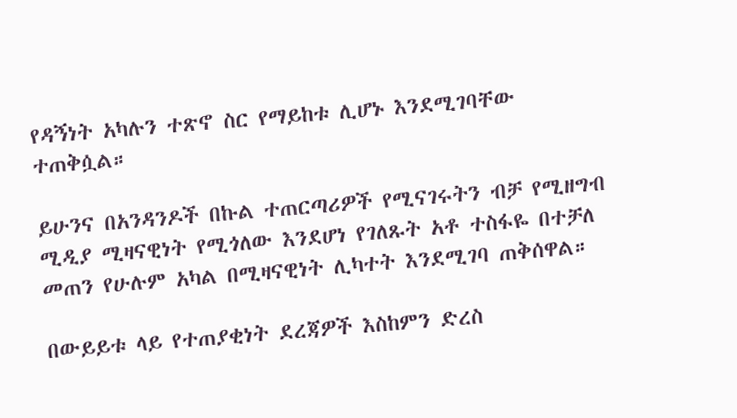የዳኝነት አካሉን ተጽኖ ስር የማይከቱ ሊሆኑ እንደሚገባቸው ተጠቅሷል።

ይሁንና በአንዳንዶች በኩል ተጠርጣሪዎች የሚናገሩትን ብቻ የሚዘግብ ሚዲያ ሚዛናዊነት የሚጎለው እንደሆነ የገለጹት አቶ ተስፋዬ በተቻለ መጠን የሁሉም አካል በሚዛናዊነት ሊካተት እንደሚገባ ጠቅሰዋል።

በውይይቱ ላይ የተጠያቂነት ደረጃዎች እስከምን ድረስ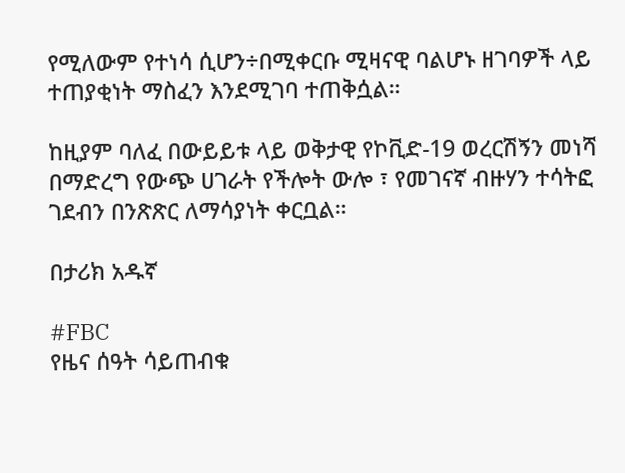የሚለውም የተነሳ ሲሆን÷በሚቀርቡ ሚዛናዊ ባልሆኑ ዘገባዎች ላይ ተጠያቂነት ማስፈን እንደሚገባ ተጠቅሷል።

ከዚያም ባለፈ በውይይቱ ላይ ወቅታዊ የኮቪድ-19 ወረርሽኝን መነሻ በማድረግ የውጭ ሀገራት የችሎት ውሎ ፣ የመገናኛ ብዙሃን ተሳትፎ ገደብን በንጽጽር ለማሳያነት ቀርቧል።

በታሪክ አዱኛ

#FBC
የዜና ሰዓት ሳይጠብቁ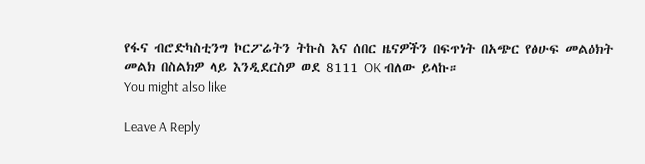የፋና ብሮድካስቲንግ ኮርፖሬትን ትኩስ እና ሰበር ዜናዎችን በፍጥነት በአጭር የፅሁፍ መልዕክት መልክ በስልክዎ ላይ እንዲደርስዎ ወደ 8111 OK ብለው ይላኩ።
You might also like

Leave A Reply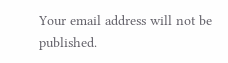Your email address will not be published.